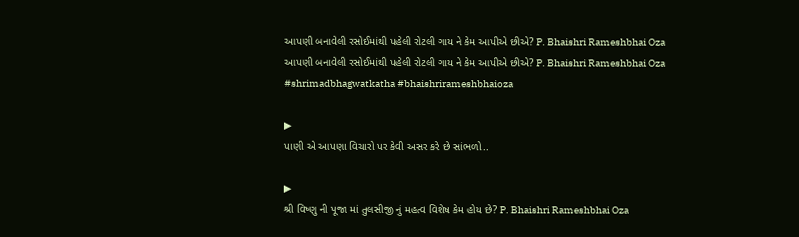આપણી બનાવેલી રસોઈમાંથી પહેલી રોટલી ગાય ને કેમ આપીએ છીએ? P. Bhaishri Rameshbhai Oza
આપણી બનાવેલી રસોઈમાંથી પહેલી રોટલી ગાય ને કેમ આપીએ છીએ? P. Bhaishri Rameshbhai Oza #shrimadbhagwatkatha #bhaishrirameshbhaioza

▶
પાણી એ આપણા વિચારો પર કેવી અસર કરે છે સાંભળો..

▶
શ્રી વિષ્ણુ ની પૂજા માં તુલસીજી નું મહત્વ વિશેષ કેમ હોય છે? P. Bhaishri Rameshbhai Oza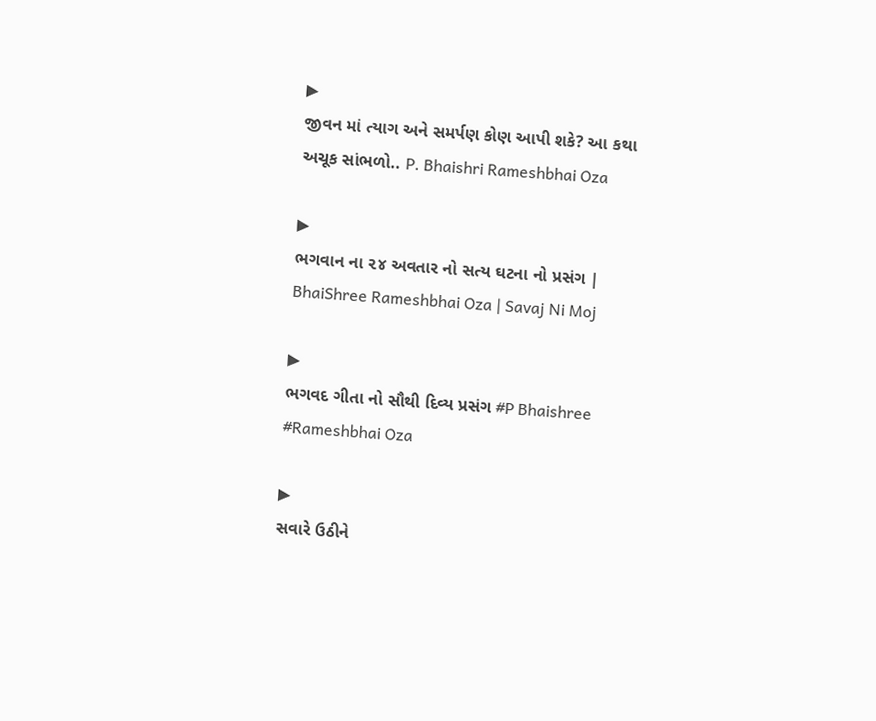▶
જીવન માં ત્યાગ અને સમર્પણ કોણ આપી શકે? આ કથા અચૂક સાંભળો.. P. Bhaishri Rameshbhai Oza

▶
ભગવાન ના ૨૪ અવતાર નો સત્ય ઘટના નો પ્રસંગ | BhaiShree Rameshbhai Oza | Savaj Ni Moj

▶
ભગવદ ગીતા નો સૌથી દિવ્ય પ્રસંગ #P Bhaishree #Rameshbhai Oza

▶
સવારે ઉઠીને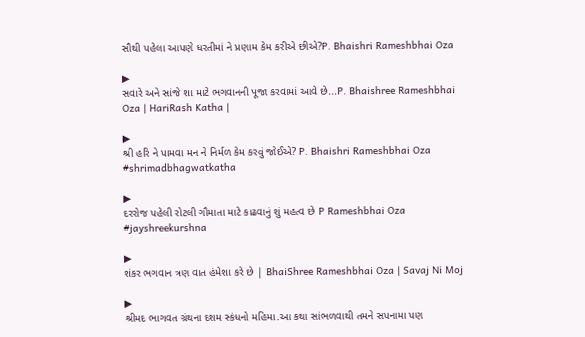સૌથી પહેલા આપણે ધરતીમાં ને પ્રણામ કેમ કરીએ છીએ?P. Bhaishri Rameshbhai Oza

▶
સવારે અને સાંજે શા માટે ભગવાનની પૂજા કરવામાં આવે છે...P. Bhaishree Rameshbhai Oza | HariRash Katha |

▶
શ્રી હરિ ને પામવા મન ને નિર્મળ કેમ કરવું જોઈએ? P. Bhaishri Rameshbhai Oza #shrimadbhagwatkatha

▶
દરરોજ પહેલી રોટલી ગૌમાતા માટે કાઢવાનું શું મહત્વ છે P Rameshbhai Oza #jayshreekurshna

▶
શંકર ભગવાન ત્રણ વાત હંમેશા કરે છે | BhaiShree Rameshbhai Oza | Savaj Ni Moj

▶
શ્રીમદ ભાગવત ગ્રંથના દશમ સ્કંધનો મહિમા.આ કથા સાંભળવાથી તમને સપનામા પણ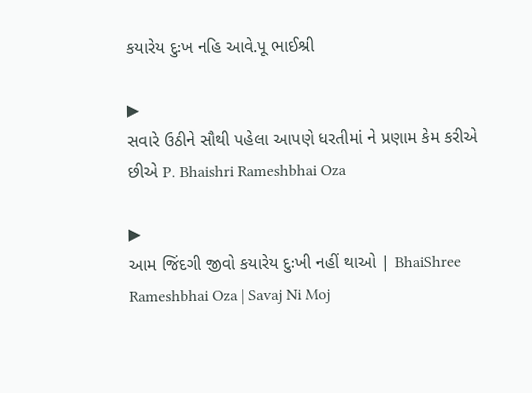કયારેય દુઃખ નહિ આવે.પૂ ભાઈશ્રી

▶
સવારે ઉઠીને સૌથી પહેલા આપણે ધરતીમાં ને પ્રણામ કેમ કરીએ છીએ P. Bhaishri Rameshbhai Oza

▶
આમ જિંદગી જીવો કયારેય દુઃખી નહીં થાઓ | BhaiShree Rameshbhai Oza | Savaj Ni Moj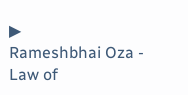▶
Rameshbhai Oza - Law of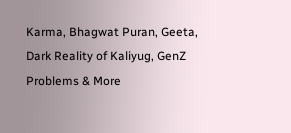Karma, Bhagwat Puran, Geeta, Dark Reality of Kaliyug, GenZ Problems & More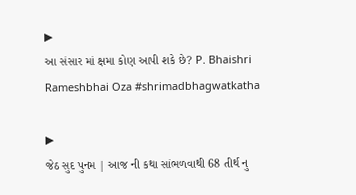▶
આ સંસાર માં ક્ષમા કોણ આપી શકે છે? P. Bhaishri Rameshbhai Oza #shrimadbhagwatkatha

▶
જેઠ સુદ પુનમ | આજ ની કથા સાંભળવાથી 68 તીર્થ નુ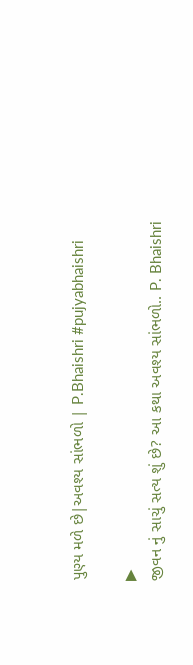પુણ્ય મળે છે|અવશ્ય સાંભળો | P.Bhaishri #pujyabhaishri

▶
જીવન નું સાચું સત્ય શું છે? આ કથા અવશ્ય સાંભળો.. P. Bhaishri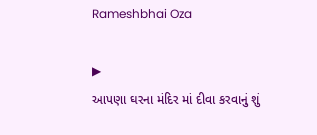Rameshbhai Oza

▶
આપણા ઘરના મંદિર માં દીવા કરવાનું શું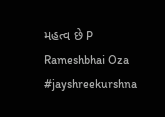મહત્વ છે P Rameshbhai Oza #jayshreekurshna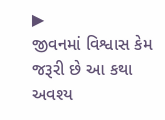▶
જીવનમાં વિશ્વાસ કેમ જરૂરી છે આ કથા અવશ્ય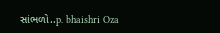સાંભળો..p. bhaishri Oza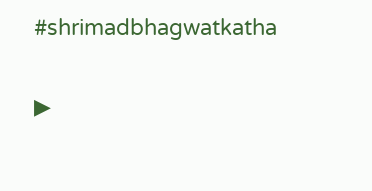#shrimadbhagwatkatha

▶